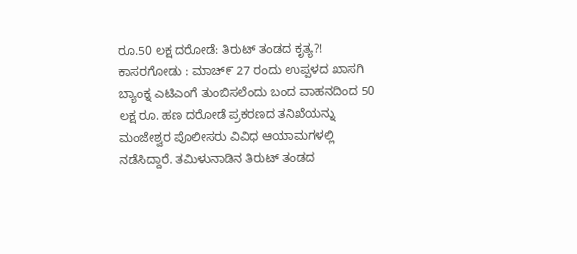ರೂ.50 ಲಕ್ಷ ದರೋಡೆ: ತಿರುಟ್ ತಂಡದ ಕೃತ್ಯ?!
ಕಾಸರಗೋಡು : ಮಾಚ್೯ 27 ರಂದು ಉಪ್ಪಳದ ಖಾಸಗಿ ಬ್ಯಾಂಕ್ನ ಎಟಿಎಂಗೆ ತುಂಬಿಸಲೆಂದು ಬಂದ ವಾಹನದಿಂದ 50 ಲಕ್ಷ ರೂ. ಹಣ ದರೋಡೆ ಪ್ರಕರಣದ ತನಿಖೆಯನ್ನು ಮಂಜೇಶ್ವರ ಪೊಲೀಸರು ವಿವಿಧ ಆಯಾಮಗಳಲ್ಲಿ ನಡೆಸಿದ್ದಾರೆ. ತಮಿಳುನಾಡಿನ ತಿರುಟ್ ತಂಡದ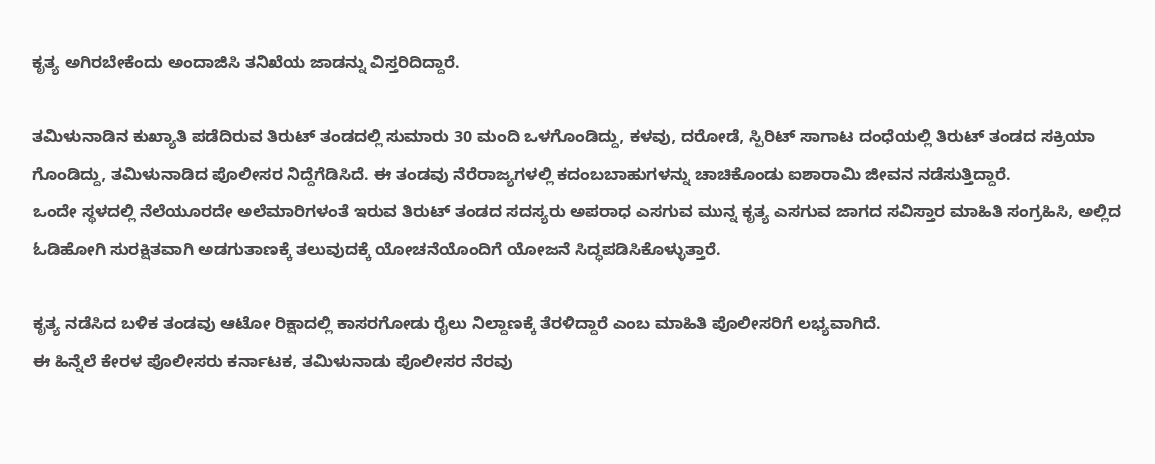ಕೃತ್ಯ ಅಗಿರಬೇಕೆಂದು ಅಂದಾಜಿಸಿ ತನಿಖೆಯ ಜಾಡನ್ನು ವಿಸ್ತರಿದಿದ್ದಾರೆ.

ತಮಿಳುನಾಡಿನ ಕುಖ್ಯಾತಿ ಪಡೆದಿರುವ ತಿರುಟ್ ತಂಡದಲ್ಲಿ ಸುಮಾರು 30 ಮಂದಿ ಒಳಗೊಂಡಿದ್ದು, ಕಳವು, ದರೋಡೆ, ಸ್ಪಿರಿಟ್ ಸಾಗಾಟ ದಂಧೆಯಲ್ಲಿ ತಿರುಟ್ ತಂಡದ ಸಕ್ರಿಯಾ ಗೊಂಡಿದ್ದು, ತಮಿಳುನಾಡಿದ ಪೊಲೀಸರ ನಿದ್ದೆಗೆಡಿಸಿದೆ. ಈ ತಂಡವು ನೆರೆರಾಜ್ಯಗಳಲ್ಲಿ ಕದಂಬಬಾಹುಗಳನ್ನು ಚಾಚಿಕೊಂಡು ಐಶಾರಾಮಿ ಜೀವನ ನಡೆಸುತ್ತಿದ್ದಾರೆ.
ಒಂದೇ ಸ್ಥಳದಲ್ಲಿ ನೆಲೆಯೂರದೇ ಅಲೆಮಾರಿಗಳಂತೆ ಇರುವ ತಿರುಟ್ ತಂಡದ ಸದಸ್ಯರು ಅಪರಾಧ ಎಸಗುವ ಮುನ್ನ ಕೃತ್ಯ ಎಸಗುವ ಜಾಗದ ಸವಿಸ್ತಾರ ಮಾಹಿತಿ ಸಂಗ್ರಹಿಸಿ, ಅಲ್ಲಿದ ಓಡಿಹೋಗಿ ಸುರಕ್ಷಿತವಾಗಿ ಅಡಗುತಾಣಕ್ಕೆ ತಲುವುದಕ್ಕೆ ಯೋಚನೆಯೊಂದಿಗೆ ಯೋಜನೆ ಸಿದ್ಧಪಡಿಸಿಕೊಳ್ಳುತ್ತಾರೆ.

ಕೃತ್ಯ ನಡೆಸಿದ ಬಳಿಕ ತಂಡವು ಆಟೋ ರಿಕ್ಷಾದಲ್ಲಿ ಕಾಸರಗೋಡು ರೈಲು ನಿಲ್ದಾಣಕ್ಕೆ ತೆರಳಿದ್ದಾರೆ ಎಂಬ ಮಾಹಿತಿ ಪೊಲೀಸರಿಗೆ ಲಭ್ಯವಾಗಿದೆ.
ಈ ಹಿನ್ನೆಲೆ ಕೇರಳ ಪೊಲೀಸರು ಕರ್ನಾಟಕ, ತಮಿಳುನಾಡು ಪೊಲೀಸರ ನೆರವು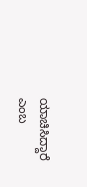ಯಾಚಿಸಿದ್ದಾರೆ ಎಂಬ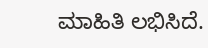ಮಾಹಿತಿ ಲಭಿಸಿದೆ.